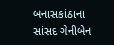બનાસકાંઠાના સાંસદ ગેનીબેન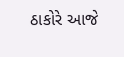ઠાકોરે આજે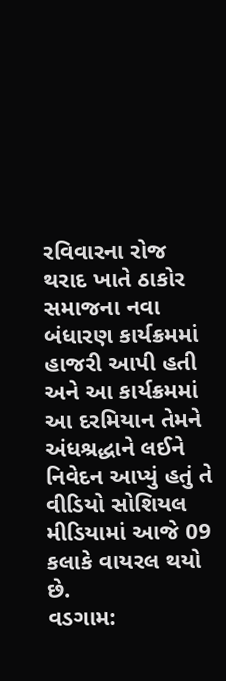રવિવારના રોજ થરાદ ખાતે ઠાકોર સમાજના નવા બંધારણ કાર્યક્રમમાં હાજરી આપી હતી અને આ કાર્યક્રમમાં આ દરમિયાન તેમને અંધશ્રદ્ધાને લઈને નિવેદન આપ્યું હતું તે વીડિયો સોશિયલ મીડિયામાં આજે 09 કલાકે વાયરલ થયો છે.
વડગામ: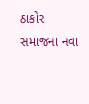ઠાકોર સમાજના નવા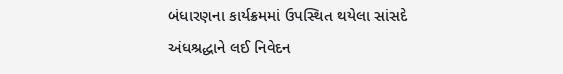બંધારણના કાર્યક્રમમાં ઉપસ્થિત થયેલા સાંસદે અંધશ્રદ્ધાને લઈ નિવેદન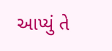આપ્યું તે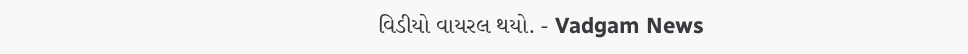વિડીયો વાયરલ થયો. - Vadgam News